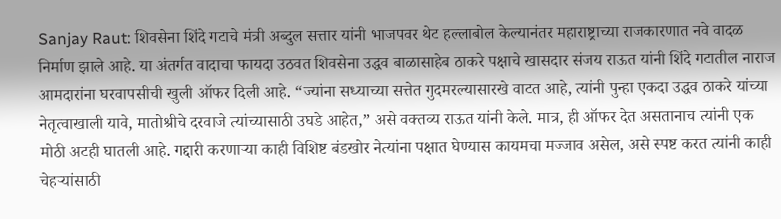Sanjay Raut: शिवसेना शिंदे गटाचे मंत्री अब्दुल सत्तार यांनी भाजपवर थेट हल्लाबोल केल्यानंतर महाराष्ट्राच्या राजकारणात नवे वादळ निर्माण झाले आहे. या अंतर्गत वादाचा फायदा उठवत शिवसेना उद्धव बाळासाहेब ठाकरे पक्षाचे खासदार संजय राऊत यांनी शिंदे गटातील नाराज आमदारांना घरवापसीची खुली ऑफर दिली आहे. “ज्यांना सध्याच्या सत्तेत गुदमरल्यासारखे वाटत आहे, त्यांनी पुन्हा एकदा उद्धव ठाकरे यांच्या नेतृत्वाखाली यावे, मातोश्रीचे दरवाजे त्यांच्यासाठी उघडे आहेत,” असे वक्तव्य राऊत यांनी केले. मात्र, ही ऑफर देत असतानाच त्यांनी एक मोठी अटही घातली आहे. गद्दारी करणाऱ्या काही विशिष्ट बंडखोर नेत्यांना पक्षात घेण्यास कायमचा मज्जाव असेल, असे स्पष्ट करत त्यांनी काही चेहऱ्यांसाठी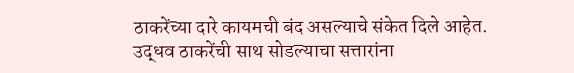ठाकरेंच्या दारे कायमची बंद असल्याचे संकेत दिले आहेत.
उद्धव ठाकरेंची साथ सोडल्याचा सत्तारांना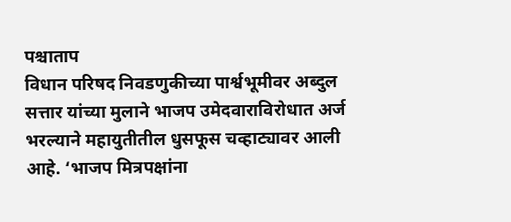पश्चाताप
विधान परिषद निवडणुकीच्या पार्श्वभूमीवर अब्दुल सत्तार यांच्या मुलाने भाजप उमेदवाराविरोधात अर्ज भरल्याने महायुतीतील धुसफूस चव्हाट्यावर आली आहे. ‘भाजप मित्रपक्षांना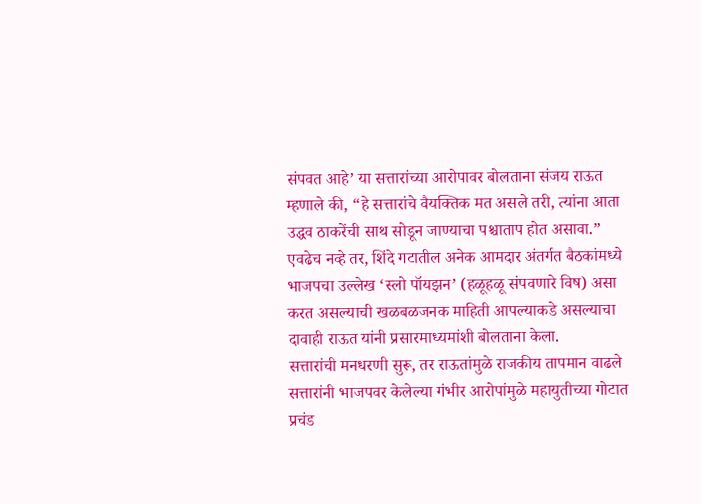संपवत आहे’ या सत्तारांच्या आरोपावर बोलताना संजय राऊत म्हणाले की, “हे सत्तारांचे वैयक्तिक मत असले तरी, त्यांना आता उद्धव ठाकरेंची साथ सोडून जाण्याचा पश्चाताप होत असावा.” एवढेच नव्हे तर, शिंदे गटातील अनेक आमदार अंतर्गत बैठकांमध्ये भाजपचा उल्लेख ‘स्लो पॉयझन’ (हळूहळू संपवणारे विष) असा करत असल्याची खळबळजनक माहिती आपल्याकडे असल्याचा दावाही राऊत यांनी प्रसारमाध्यमांशी बोलताना केला.
सत्तारांची मनधरणी सुरू, तर राऊतांमुळे राजकीय तापमान वाढले
सत्तारांनी भाजपवर केलेल्या गंभीर आरोपांमुळे महायुतीच्या गोटात प्रचंड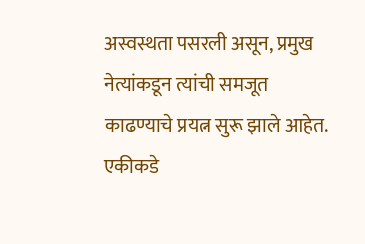अस्वस्थता पसरली असून, प्रमुख नेत्यांकडून त्यांची समजूत काढण्याचे प्रयत्न सुरू झाले आहेत. एकीकडे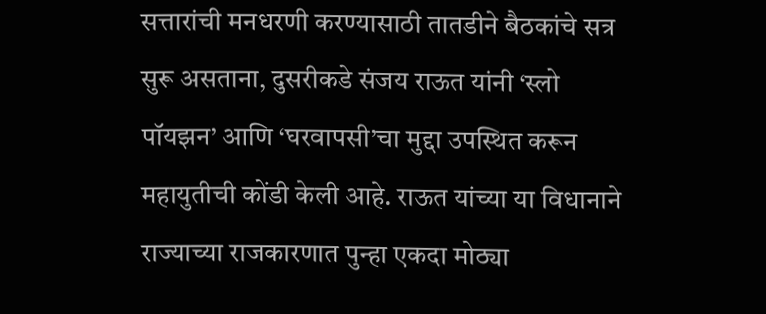सत्तारांची मनधरणी करण्यासाठी तातडीने बैठकांचे सत्र सुरू असताना, दुसरीकडे संजय राऊत यांनी ‘स्लो पॉयझन’ आणि ‘घरवापसी’चा मुद्दा उपस्थित करून महायुतीची कोंडी केली आहे. राऊत यांच्या या विधानाने राज्याच्या राजकारणात पुन्हा एकदा मोठ्या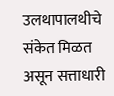उलथापालथीचे संकेत मिळत असून सत्ताधारी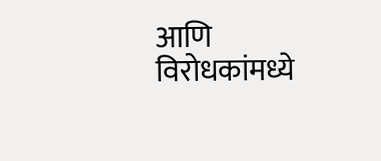आणि विरोधकांमध्ये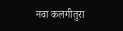नवा कलगीतुरा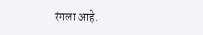रंगला आहे.